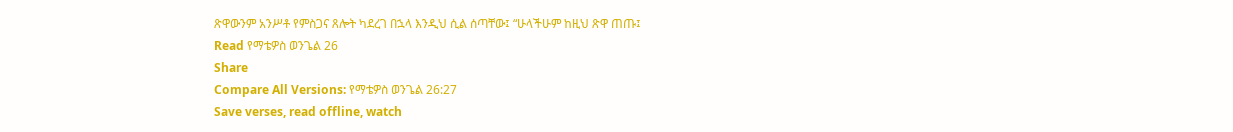ጽዋውንም አንሥቶ የምስጋና ጸሎት ካደረገ በኋላ እንዲህ ሲል ሰጣቸው፤ “ሁላችሁም ከዚህ ጽዋ ጠጡ፤
Read የማቴዎስ ወንጌል 26
Share
Compare All Versions: የማቴዎስ ወንጌል 26:27
Save verses, read offline, watch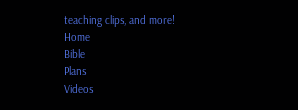teaching clips, and more!
Home
Bible
Plans
Videos